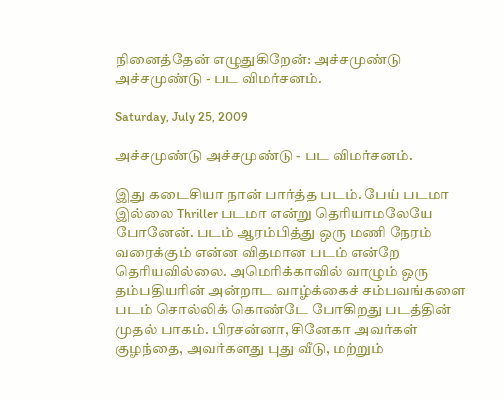நினைத்தேன் எழுதுகிறேன்: அச்சமுண்டு அச்சமுண்டு - பட விமர்சனம்.

Saturday, July 25, 2009

அச்சமுண்டு அச்சமுண்டு - பட விமர்சனம்.

இது கடைசியா நான் பார்த்த படம். பேய் படமா இல்லை Thriller படமா என்று தெரியாமலேயே போனேன். படம் ஆரம்பித்து ஒரு மணி நேரம் வரைக்கும் என்ன விதமான படம் என்றே தெரியவில்லை. அமெரிக்காவில் வாழும் ஒரு தம்பதியரின் அன்றாட வாழ்க்கைச் சம்பவங்களை படம் சொல்லிக் கொண்டே போகிறது படத்தின் முதல் பாகம். பிரசன்னா, சினேகா அவர்கள் குழந்தை, அவர்களது புது வீடு, மற்றும்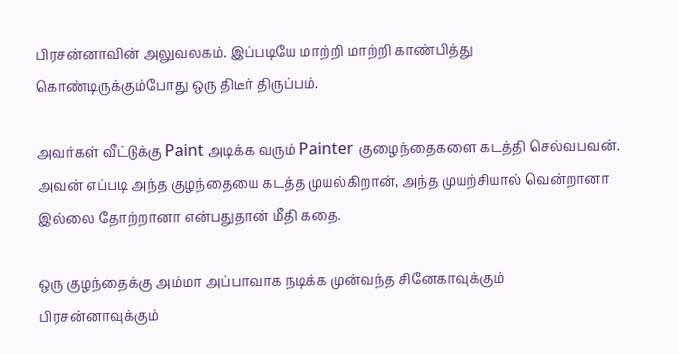பிரசன்னாவின் அலுவலகம். இப்படியே மாற்றி மாற்றி காண்பித்து கொண்டிருக்கும்போது ஒரு திடீர் திருப்பம்.

அவர்கள் வீட்டுக்கு Paint அடிக்க வரும் Painter குழைந்தைகளை கடத்தி செல்வபவன். அவன் எப்படி அந்த குழந்தையை கடத்த முயல்கிறான், அந்த முயற்சியால் வென்றானா இல்லை தோற்றானா என்பதுதான் மீதி கதை.

ஒரு குழந்தைக்கு அம்மா அப்பாவாக நடிக்க முன்வந்த சினேகாவுக்கும் பிரசன்னாவுக்கும்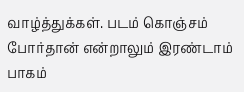வாழ்த்துக்கள். படம் கொஞ்சம் போர்தான் என்றாலும் இரண்டாம் பாகம்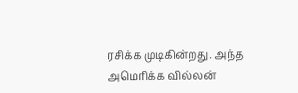ரசிக்க முடிகின்றது. அந்த அமெரிக்க வில்லன்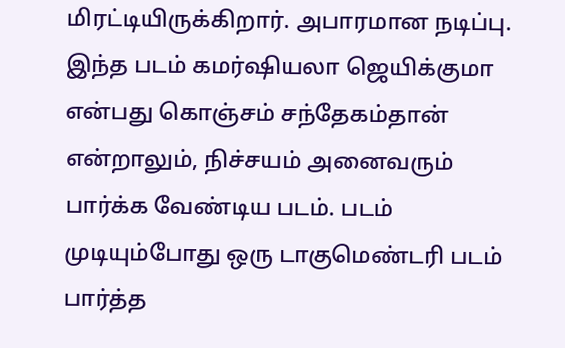மிரட்டியிருக்கிறார். அபாரமான நடிப்பு.
இந்த படம் கமர்ஷியலா ஜெயிக்குமா என்பது கொஞ்சம் சந்தேகம்தான் என்றாலும், நிச்சயம் அனைவரும் பார்க்க வேண்டிய படம். படம் முடியும்போது ஒரு டாகுமெண்டரி படம் பார்த்த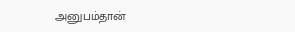அனுபம்தான்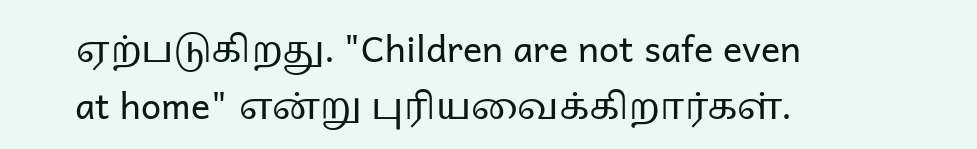ஏற்படுகிறது. "Children are not safe even at home" என்று புரியவைக்கிறார்கள்.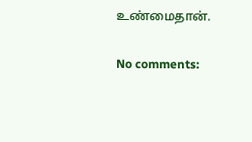உண்மைதான்.

No comments: